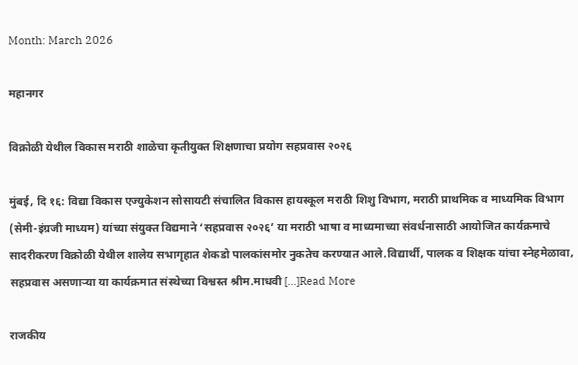Month: March 2026

महानगर

विक्रोळी येथील विकास मराठी शाळेचा कृतीयुक्त शिक्षणाचा प्रयोग सहप्रवास २०२६

मुंबई, दि १६: विद्या विकास एज्युकेशन सोसायटी संचालित विकास हायस्कूल मराठी शिशु विभाग, मराठी प्राथमिक व माध्यमिक विभाग (सेमी-इंग्रजी माध्यम) यांच्या संयुक्त विद्यमाने ‘सहप्रवास २०२६’ या मराठी भाषा व माध्यमाच्या संवर्धनासाठी आयोजित कार्यक्रमाचे सादरीकरण विक्रोळी येथील शालेय सभागृहात शेकडो पालकांसमोर नुकतेच करण्यात आले.विद्यार्थी, पालक व शिक्षक यांचा स्नेहमेळावा, सहप्रवास असणाऱ्या या कार्यक्रमात संस्थेच्या विश्वस्त श्रीम.माधवी […]Read More

राजकीय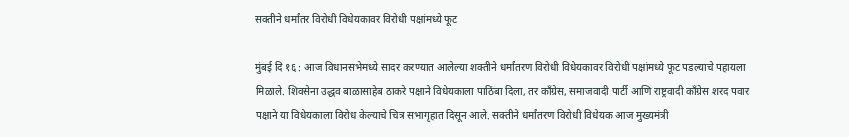सक्तीने धर्मांतर विरोधी विधेयकावर विरोधी पक्षांमध्ये फूट

मुंबई दि १६ : आज विधानसभेमध्ये सादर करण्यात आलेल्या शक्तीने धर्मांतरण विरोधी विधेयकावर विरोधी पक्षांमध्ये फूट पडल्याचे पहायला मिळाले. शिवसेना उद्धव बाळासाहेब ठाकरे पक्षाने विधेयकाला पाठिंबा दिला, तर काँग्रेस, समाजवादी पार्टी आणि राष्ट्रवादी काँग्रेस शरद पवार पक्षाने या विधेयकाला विरोध केल्याचे चित्र सभागृहात दिसून आले. सक्तीने धर्मांतरण विरोधी विधेयक आज मुख्यमंत्री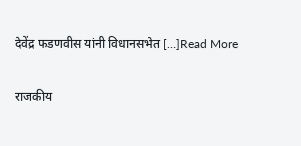देवेंद्र फडणवीस यांनी विधानसभेत […]Read More

राजकीय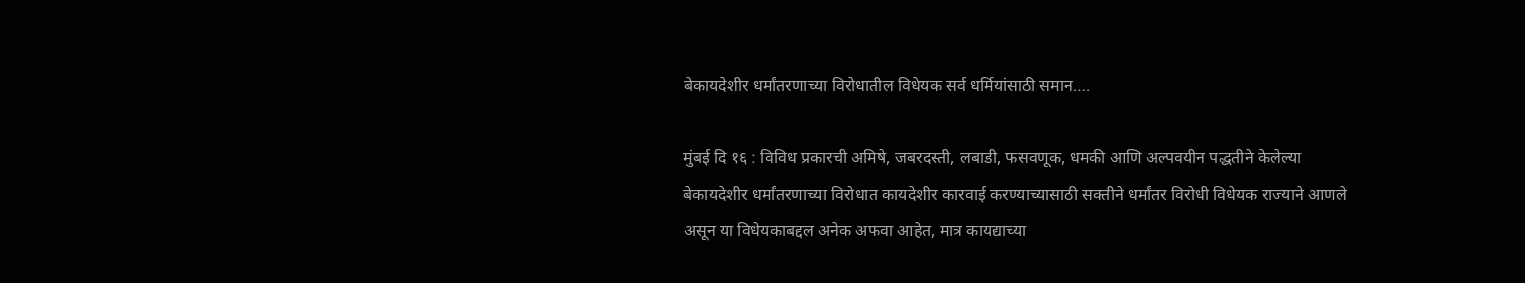बेकायदेशीर धर्मांतरणाच्या विरोधातील विधेयक सर्व धर्मियांसाठी समान….

मुंबई दि १६ : विविध प्रकारची अमिषे, जबरदस्ती, लबाडी, फसवणूक, धमकी आणि अल्पवयीन पद्धतीने केलेल्या बेकायदेशीर धर्मांतरणाच्या विरोधात कायदेशीर कारवाई करण्याच्यासाठी सक्तीने धर्मांतर विरोधी विधेयक राज्याने आणले असून या विधेयकाबद्दल अनेक अफवा आहेत, मात्र कायद्याच्या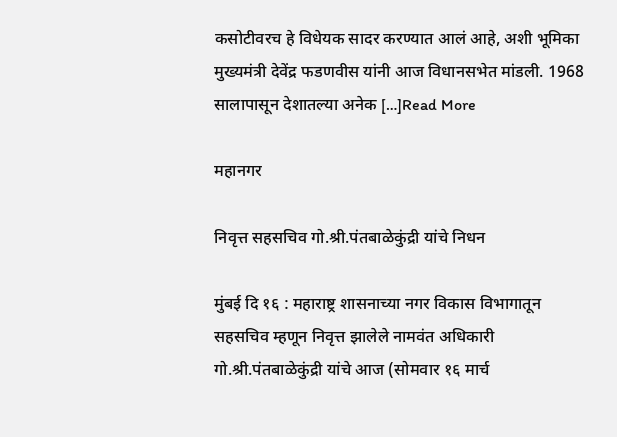कसोटीवरच हे विधेयक सादर करण्यात आलं आहे, अशी भूमिका मुख्यमंत्री देवेंद्र फडणवीस यांनी आज विधानसभेत मांडली. 1968 सालापासून देशातल्या अनेक […]Read More

महानगर

निवृत्त सहसचिव गो.श्री.पंतबाळेकुंद्री यांचे निधन

मुंबई दि १६ : महाराष्ट्र शासनाच्या नगर विकास विभागातून सहसचिव म्हणून निवृत्त झालेले नामवंत अधिकारी गो.श्री.पंतबाळेकुंद्री यांचे आज (सोमवार १६ मार्च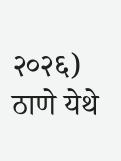२०२६) ठाणे येथे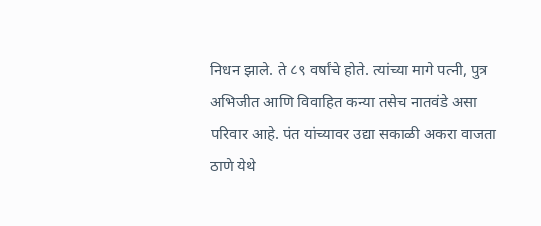निधन झाले. ते ८९ वर्षांचे होते. त्यांच्या मागे पत्नी, पुत्र अभिजीत आणि विवाहित कन्या तसेच नातवंडे असा परिवार आहे. पंत यांच्यावर उद्या सकाळी अकरा वाजता ठाणे येथे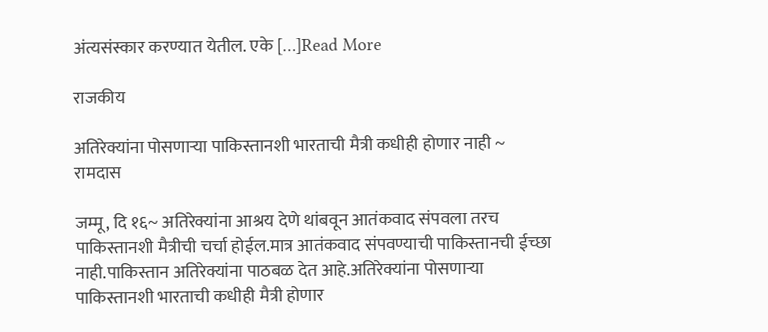अंत्यसंस्कार करण्यात येतील. एके […]Read More

राजकीय

अतिरेक्यांना पोसणाऱ्या पाकिस्तानशी भारताची मैत्री कधीही होणार नाही ~ रामदास

जम्मू, दि १६~ अतिरेक्यांना आश्रय देणे थांबवून आतंकवाद संपवला तरच पाकिस्तानशी मैत्रीची चर्चा होईल.मात्र आतंकवाद संपवण्याची पाकिस्तानची ईच्छा नाही.पाकिस्तान अतिरेक्यांना पाठबळ देत आहे.अतिरेक्यांना पोसणाऱ्या पाकिस्तानशी भारताची कधीही मैत्री होणार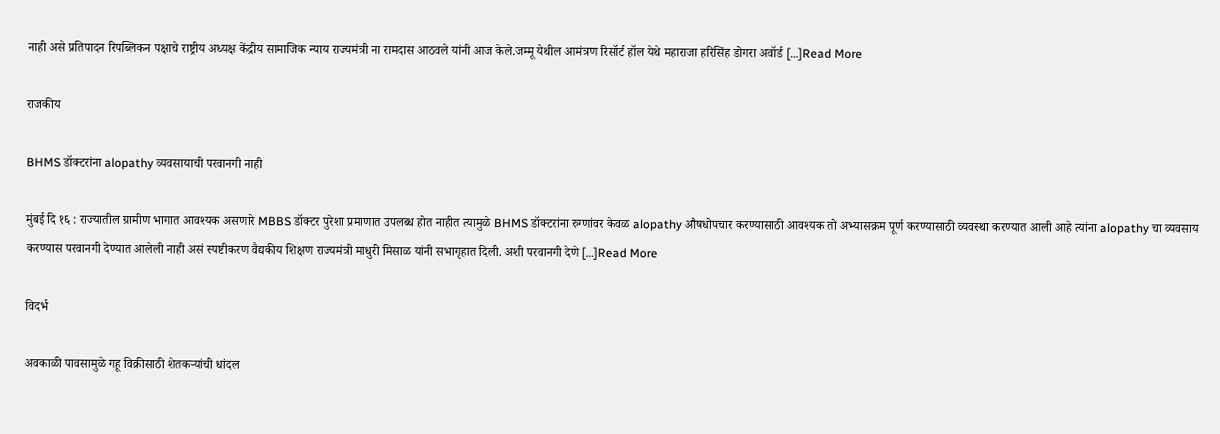नाही असे प्रतिपादन रिपब्लिकन पक्षाचे राष्ट्रीय अध्यक्ष केंद्रीय सामाजिक न्याय राज्यमंत्री ना रामदास आठवले यांनी आज केले.जम्मू येथील आमंत्रण रिसॉर्ट हॉल येथे महाराजा हरिसिंह डोगरा अवॉर्ड […]Read More

राजकीय

BHMS डॉक्टरांना alopathy व्यवसायाची परवानगी नाही

मुंबई दि १६ : राज्यातील ग्रामीण भागात आवश्यक असणारे MBBS डॉक्टर पुरेशा प्रमाणात उपलब्ध होत नाहीत त्यामुळे BHMS डॉक्टरांना रुग्णांवर केवळ alopathy औषधोपचार करण्यासाठी आवश्यक तो अभ्यासक्रम पूर्ण करण्यासाठी व्यवस्था करण्यात आली आहे त्यांना alopathy चा व्यवसाय करण्यास परवानगी देण्यात आलेली नाही असं स्पष्टीकरण वैद्यकीय शिक्षण राज्यमंत्री माधुरी मिसाळ यांनी सभागृहात दिली. अशी परवानगी देणे […]Read More

विदर्भ

अवकाळी पावसामुळे गहू विक्रीसाठी शेतकऱ्यांची धांदल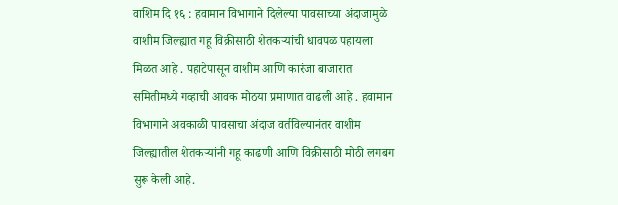वाशिम दि १६ : हवामान विभागाने दिलेल्या पावसाच्या अंदाजामुळे वाशीम जिल्ह्यात गहू विक्रीसाठी शेतकऱ्यांची धावपळ पहायला मिळत आहे . पहाटेपासून वाशीम आणि कारंजा बाजारात समितीमध्ये गव्हाची आवक मोठया प्रमाणात वाढली आहे . हवामान विभागाने अवकाळी पावसाचा अंदाज वर्तविल्यानंतर वाशीम जिल्ह्यातील शेतकऱ्यांनी गहू काढणी आणि विक्रीसाठी मोठी लगबग सुरू केली आहे.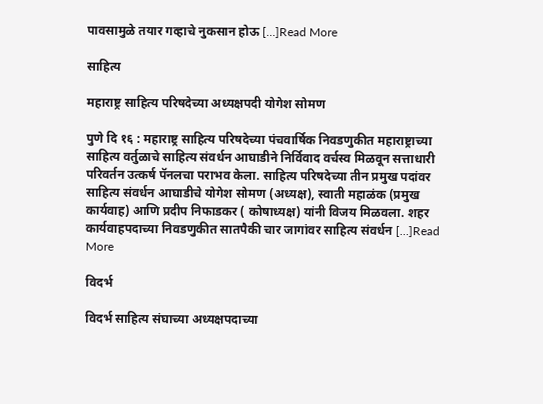पावसामुळे तयार गव्हाचे नुकसान होऊ […]Read More

साहित्य

महाराष्ट्र साहित्य परिषदेच्या अध्यक्षपदी योगेश सोमण

पुणे दि १६ : महाराष्ट्र साहित्य परिषदेच्या पंचवार्षिक निवडणुकीत महाराष्ट्राच्या साहित्य वर्तुळाचे साहित्य संवर्धन आघाडीने निर्विवाद वर्चस्व मिळवून सत्ताधारी परिवर्तन उत्कर्ष पॅनलचा पराभव केला. साहित्य परिषदेच्या तीन प्रमुख पदांवर साहित्य संवर्धन आघाडीचे योगेश सोमण (अध्यक्ष), स्वाती महाळंक (प्रमुख कार्यवाह) आणि प्रदीप निफाडकर ( कोषाध्यक्ष) यांनी विजय मिळवला. शहर कार्यवाहपदाच्या निवडणुकीत सातपैकी चार जागांवर साहित्य संवर्धन […]Read More

विदर्भ

विदर्भ साहित्य संघाच्या अध्यक्षपदाच्या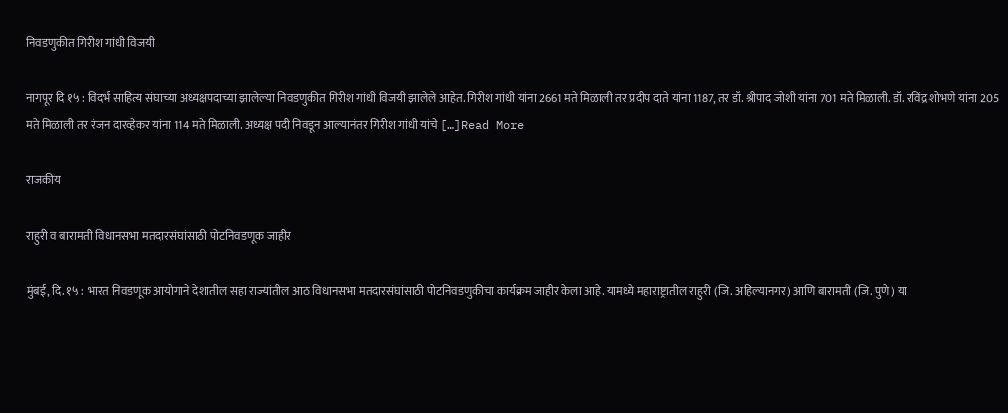निवडणुकीत गिरीश गांधी विजयी

नागपूर दि १५ : विदर्भ साहित्य संघाच्या अध्यक्षपदाच्या झालेल्या निवडणुकीत गिरीश गांधी विजयी झालेले आहेत. गिरीश गांधी यांना 2661 मते मिळाली तर प्रदीप दाते यांना 1187, तर डॉ. श्रीपाद जोशी यांना 701 मते मिळाली. डॉ. रविंद्र शोभणे यांना 205 मते मिळाली तर रंजन दारव्हेकर यांना 114 मते मिळाली. अध्यक्ष पदी निवडून आल्यानंतर गिरीश गांधी यांचे […]Read More

राजकीय

राहुरी व बारामती विधानसभा मतदारसंघांसाठी पोटनिवडणूक जाहीर

मुंबई, दि. १५ : भारत निवडणूक आयोगाने देशातील सहा राज्यांतील आठ विधानसभा मतदारसंघांसाठी पोटनिवडणुकीचा कार्यक्रम जाहीर केला आहे. यामध्ये महाराष्ट्रातील राहुरी (जि. अहिल्यानगर) आणि बारामती (जि. पुणे) या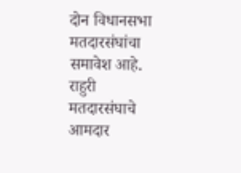दोन विधानसभा मतदारसंघांचा समावेश आहे. राहुरी मतदारसंघाचे आमदार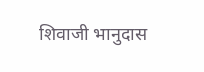शिवाजी भानुदास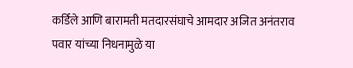कर्डिले आणि बारामती मतदारसंघाचे आमदार अजित अनंतराव पवार यांच्या निधनामुळे या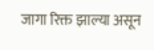जागा रिक्त झाल्या असून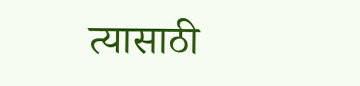त्यासाठी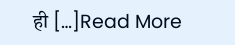ही […]Read More